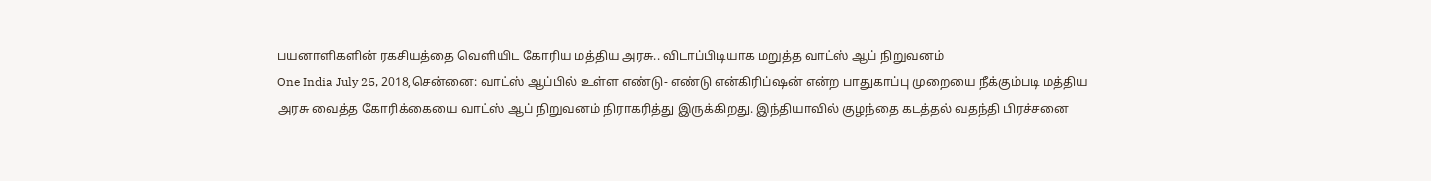பயனாளிகளின் ரகசியத்தை வெளியிட கோரிய மத்திய அரசு.. விடாப்பிடியாக மறுத்த வாட்ஸ் ஆப் நிறுவனம்
One India July 25, 2018,சென்னை: வாட்ஸ் ஆப்பில் உள்ள எண்டு- எண்டு என்கிரிப்ஷன் என்ற பாதுகாப்பு முறையை நீக்கும்படி மத்திய அரசு வைத்த கோரிக்கையை வாட்ஸ் ஆப் நிறுவனம் நிராகரித்து இருக்கிறது. இந்தியாவில் குழந்தை கடத்தல் வதந்தி பிரச்சனை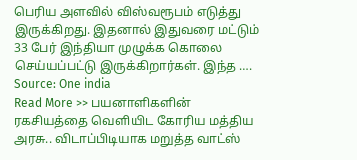பெரிய அளவில் விஸ்வரூபம் எடுத்து இருக்கிறது. இதனால் இதுவரை மட்டும் 33 பேர் இந்தியா முழுக்க கொலை செய்யப்பட்டு இருக்கிறார்கள். இந்த ….
Source: One india
Read More >> பயனாளிகளின் ரகசியத்தை வெளியிட கோரிய மத்திய அரசு.. விடாப்பிடியாக மறுத்த வாட்ஸ்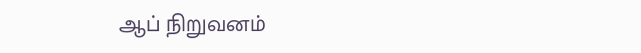ஆப் நிறுவனம்